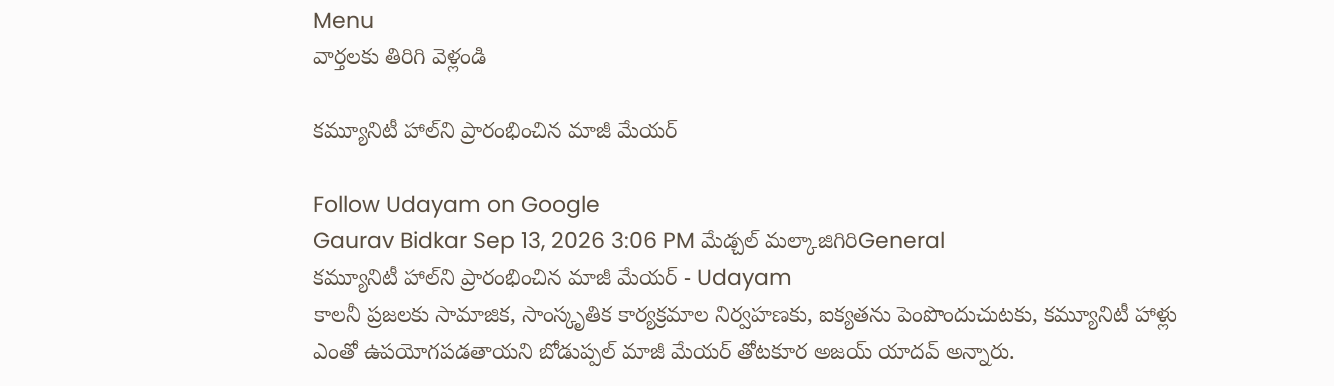Menu
వార్తలకు తిరిగి వెళ్లండి

కమ్యూనిటీ హాల్‌ని ప్రారంభించిన మాజీ మేయర్

Follow Udayam on Google
Gaurav Bidkar Sep 13, 2026 3:06 PM మేడ్చల్ మల్కాజిగిరిGeneral
కమ్యూనిటీ హాల్‌ని ప్రారంభించిన మాజీ మేయర్ - Udayam
కాలనీ ప్రజలకు సామాజిక, సాంస్కృతిక కార్యక్రమాల నిర్వహణకు, ఐక్యతను పెంపొందుచుటకు, కమ్యూనిటీ హాళ్లు ఎంతో ఉపయోగపడతాయని బోడుప్పల్ మాజీ మేయర్ తోటకూర అజయ్ యాదవ్ అన్నారు.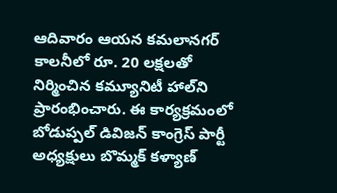ఆదివారం ఆయన కమలానగర్ కాలనీలో రూ. 20 లక్షలతో నిర్మించిన కమ్యూనిటీ హాల్‌ని ప్రారంభించారు. ఈ కార్యక్రమంలో బోడుప్పల్ డివిజన్ కాంగ్రెస్ పార్టీ అధ్యక్షులు బొమ్మక్ కళ్యాణ్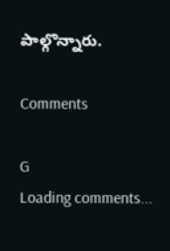పాల్గొన్నారు.

Comments

G
Loading comments...